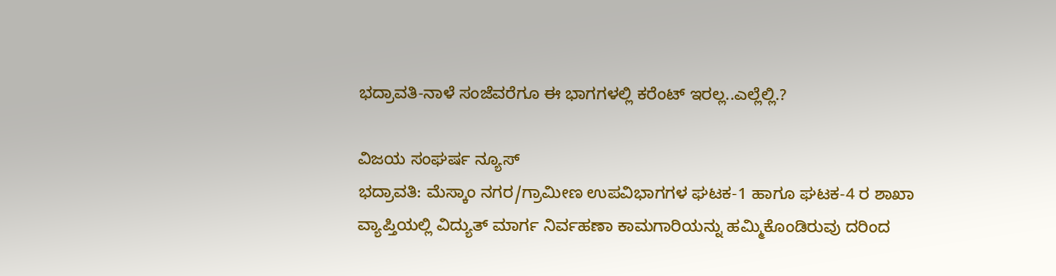ಭದ್ರಾವತಿ-ನಾಳೆ ಸಂಜೆವರೆಗೂ ಈ ಭಾಗಗಳಲ್ಲಿ ಕರೆಂಟ್ ಇರಲ್ಲ..ಎಲ್ಲೆಲ್ಲಿ.?

ವಿಜಯ ಸಂಘರ್ಷ ನ್ಯೂಸ್
ಭದ್ರಾವತಿ: ಮೆಸ್ಕಾಂ ನಗರ/ಗ್ರಾಮೀಣ ಉಪವಿಭಾಗಗಳ ಘಟಕ-1 ಹಾಗೂ ಘಟಕ-4 ರ ಶಾಖಾ ವ್ಯಾಪ್ತಿಯಲ್ಲಿ ವಿದ್ಯುತ್ ಮಾರ್ಗ ನಿರ್ವಹಣಾ ಕಾಮಗಾರಿಯನ್ನು ಹಮ್ಮಿಕೊಂಡಿರುವು ದರಿಂದ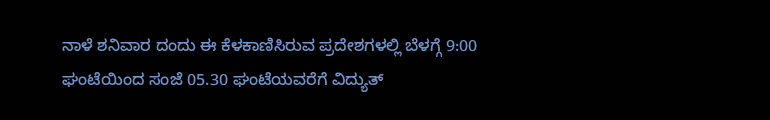ನಾಳೆ ಶನಿವಾರ ದಂದು ಈ ಕೆಳಕಾಣಿಸಿರುವ ಪ್ರದೇಶಗಳಲ್ಲಿ ಬೆಳಗ್ಗೆ 9:00 ಘಂಟೆಯಿಂದ ಸಂಜೆ 05.30 ಘಂಟೆಯವರೆಗೆ ವಿದ್ಯುತ್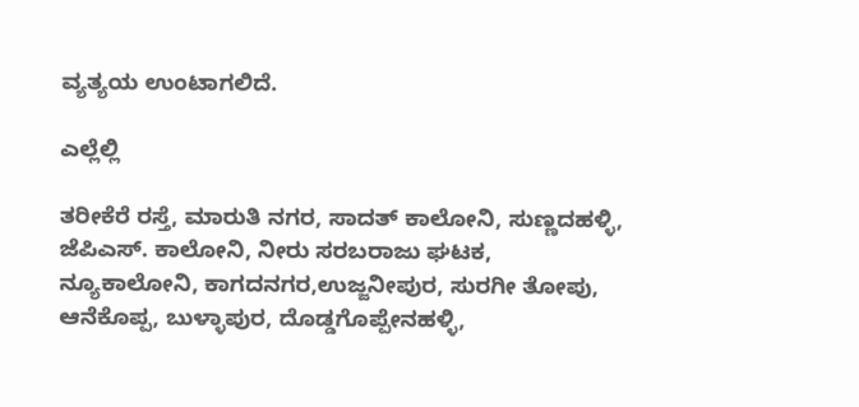ವ್ಯತ್ಯಯ ಉಂಟಾಗಲಿದೆ.

ಎಲ್ಲೆಲ್ಲಿ

ತರೀಕೆರೆ ರಸ್ತೆ, ಮಾರುತಿ ನಗರ, ಸಾದತ್ ಕಾಲೋನಿ, ಸುಣ್ಣದಹಳ್ಳಿ, ಜೆಪಿಎಸ್. ಕಾಲೋನಿ, ನೀರು ಸರಬರಾಜು ಘಟಕ, ನ್ಯೂಕಾಲೋನಿ, ಕಾಗದನಗರ,ಉಜ್ಜನೀಪುರ, ಸುರಗೀ ತೋಪು, ಆನೆಕೊಪ್ಪ, ಬುಳ್ಳಾಪುರ, ದೊಡ್ಡಗೊಪ್ಪೇನಹಳ್ಳಿ,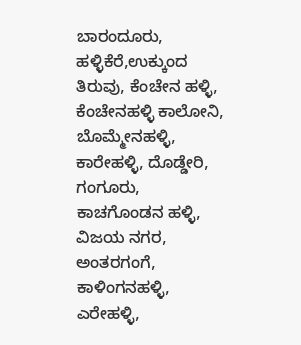ಬಾರಂದೂರು, ಹಳ್ಳಿಕೆರೆ,ಉಕ್ಕುಂದ ತಿರುವು, ಕೆಂಚೇನ ಹಳ್ಳಿ, ಕೆಂಚೇನಹಳ್ಳಿ ಕಾಲೋನಿ, ಬೊಮ್ಮೇನಹಳ್ಳಿ, ಕಾರೇಹಳ್ಳಿ, ದೊಡ್ಡೇರಿ, ಗಂಗೂರು, ಕಾಚಗೊಂಡನ ಹಳ್ಳಿ, ವಿಜಯ ನಗರ, ಅಂತರಗಂಗೆ, ಕಾಳಿಂಗನಹಳ್ಳಿ, ಎರೇಹಳ್ಳಿ,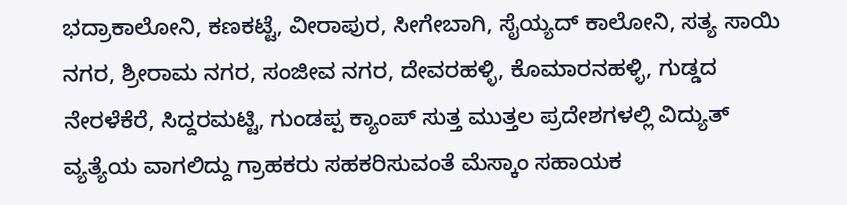ಭದ್ರಾಕಾಲೋನಿ, ಕಣಕಟ್ಟೆ, ವೀರಾಪುರ, ಸೀಗೇಬಾಗಿ, ಸೈಯ್ಯದ್ ಕಾಲೋನಿ, ಸತ್ಯ ಸಾಯಿ ನಗರ, ಶ್ರೀರಾಮ ನಗರ, ಸಂಜೀವ ನಗರ, ದೇವರಹಳ್ಳಿ, ಕೊಮಾರನಹಳ್ಳಿ, ಗುಡ್ಡದ ನೇರಳೆಕೆರೆ, ಸಿದ್ದರಮಟ್ಟಿ, ಗುಂಡಪ್ಪ ಕ್ಯಾಂಪ್ ಸುತ್ತ ಮುತ್ತಲ ಪ್ರದೇಶಗಳಲ್ಲಿ ವಿದ್ಯುತ್ ವ್ಯತ್ಯೆಯ ವಾಗಲಿದ್ದು ಗ್ರಾಹಕರು ಸಹಕರಿಸುವಂತೆ ಮೆಸ್ಕಾಂ ಸಹಾಯಕ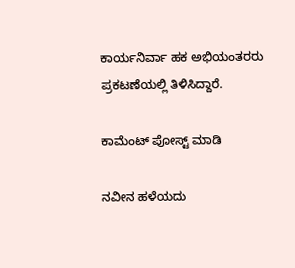ಕಾರ್ಯನಿರ್ವಾ ಹಕ ಅಭಿಯಂತರರು ಪ್ರಕಟಣೆಯಲ್ಲಿ ತಿಳಿಸಿದ್ದಾರೆ.

ಕಾಮೆಂಟ್‌‌ ಪೋಸ್ಟ್‌ ಮಾಡಿ

ನವೀನ ಹಳೆಯದು